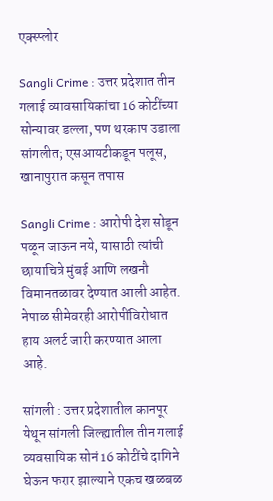एक्स्प्लोर

Sangli Crime : उत्तर प्रदेशात तीन गलाई व्यावसायिकांचा 16 कोटींच्या सोन्यावर डल्ला, पण थरकाप उडाला सांगलीत; एसआयटीकडून पलूस, खानापुरात कसून तपास

Sangli Crime : आरोपी देश सोडून पळून जाऊन नये, यासाठी त्यांची छायाचित्रे मुंबई आणि लखनौ विमानतळावर देण्यात आली आहेत. नेपाळ सीमेवरही आरोपींविरोधात हाय अलर्ट जारी करण्यात आला आहे.

सांगली : उत्तर प्रदेशातील कानपूर येथून सांगली जिल्ह्यातील तीन गलाई व्यवसायिक सोनं 16 कोटींचे दागिने घेऊन फरार झाल्याने एकच खळबळ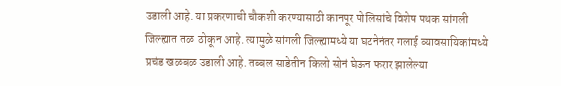उडाली आहे. या प्रकरणाची चौकशी करण्यासाठी कानपूर पोलिसांचे विशेष पथक सांगली जिल्ह्यात तळ  ठोकून आहे. त्यामुळे सांगली जिल्ह्यामध्ये या घटनेनंतर गलाई व्यावसायिकांमध्ये प्रचंड खळबळ उडाली आहे. तब्बल साडेतीन किलो सोनं घेऊन फरार झालेल्या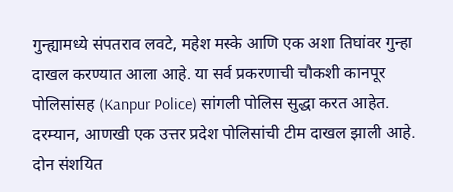गुन्ह्यामध्ये संपतराव लवटे, महेश मस्के आणि एक अशा तिघांवर गुन्हा दाखल करण्यात आला आहे. या सर्व प्रकरणाची चौकशी कानपूर पोलिसांसह (Kanpur Police) सांगली पोलिस सुद्धा करत आहेत. दरम्यान, आणखी एक उत्तर प्रदेश पोलिसांची टीम दाखल झाली आहे. दोन संशयित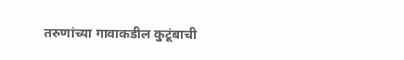तरुणांच्या गावाकडील कुटूंबाची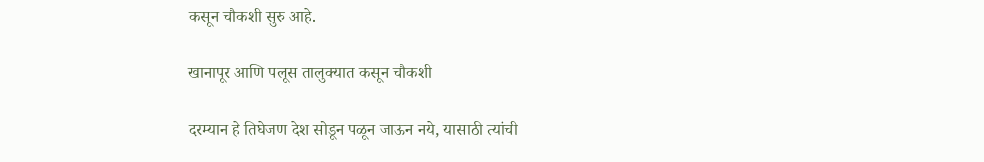कसून चौकशी सुरु आहे.

खानापूर आणि पलूस तालुक्यात कसून चौकशी

दरम्यान हे तिघेजण देश सोडून पळून जाऊन नये, यासाठी त्यांची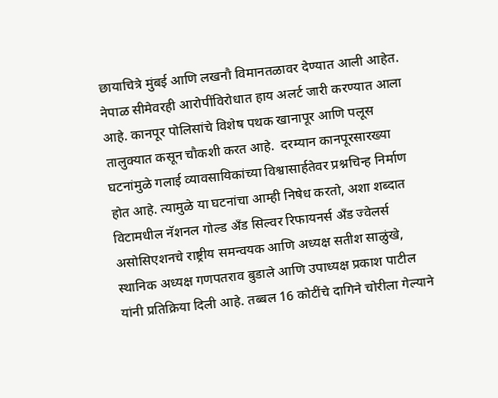छायाचित्रे मुंबई आणि लखनौ विमानतळावर देण्यात आली आहेत. नेपाळ सीमेवरही आरोपींविरोधात हाय अलर्ट जारी करण्यात आला आहे. कानपूर पोलिसांचे विशेष पथक खानापूर आणि पलूस तालुक्यात कसून चौकशी करत आहे.  दरम्यान कानपूरसारख्या घटनांमुळे गलाई व्यावसायिकांच्या विश्वासार्हतेवर प्रश्नचिन्ह निर्माण होत आहे. त्यामुळे या घटनांचा आम्ही निषेध करतो, अशा शब्दात विटामधील नॅशनल गोल्ड अँड सिल्वर रिफायनर्स अँड ज्वेलर्स असोसिएशनचे राष्ट्रीय समन्वयक आणि अध्यक्ष सतीश साळुंखे, स्थानिक अध्यक्ष गणपतराव बुडाले आणि उपाध्यक्ष प्रकाश पाटील यांनी प्रतिक्रिया दिली आहे. तब्बल 16 कोटींचे दागिने चोरीला गेल्याने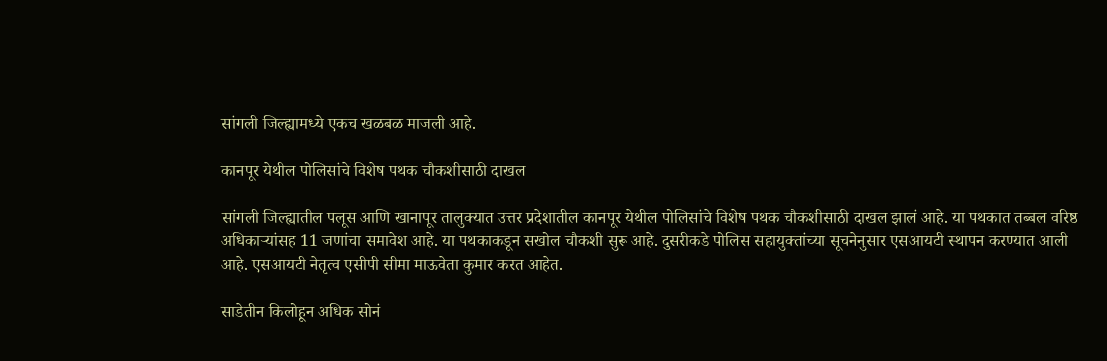सांगली जिल्ह्यामध्ये एकच खळबळ माजली आहे.

कानपूर येथील पोलिसांचे विशेष पथक चौकशीसाठी दाखल

सांगली जिल्ह्यातील पलूस आणि खानापूर तालुक्यात उत्तर प्रदेशातील कानपूर येथील पोलिसांचे विशेष पथक चौकशीसाठी दाखल झालं आहे. या पथकात तब्बल वरिष्ठ अधिकाऱ्यांसह 11 जणांचा समावेश आहे. या पथकाकडून सखोल चौकशी सुरू आहे. दुसरीकडे पोलिस सहायुक्तांच्या सूचनेनुसार एसआयटी स्थापन करण्यात आली आहे. एसआयटी नेतृत्व एसीपी सीमा माऊवेता कुमार करत आहेत.

साडेतीन किलोहून अधिक सोनं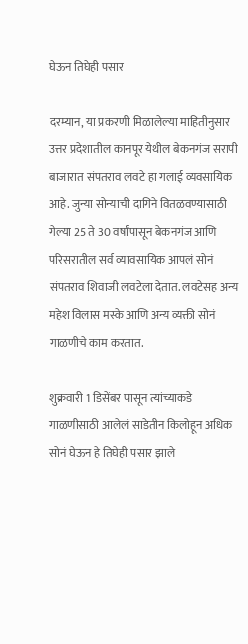घेऊन तिघेही पसार

दरम्यान, या प्रकरणी मिळालेल्या माहितीनुसार उत्तर प्रदेशातील कानपूर येथील बेकनगंज सरापी बाजारात संपतराव लवटे हा गलाई व्यवसायिक आहे. जुन्या सोन्याची दागिने वितळवण्यासाठी गेल्या 25 ते 30 वर्षांपासून बेकनगंज आणि परिसरातील सर्व व्यावसायिक आपलं सोनं संपतराव शिवाजी लवटेला देतात. लवटेसह अन्य महेश विलास मस्के आणि अन्य व्यक्ती सोनं गाळणीचे काम करतात.

शुक्रवारी 1 डिसेंबर पासून त्यांच्याकडे गाळणीसाठी आलेलं साडेतीन किलोहून अधिक सोनं घेऊन हे तिघेही पसार झाले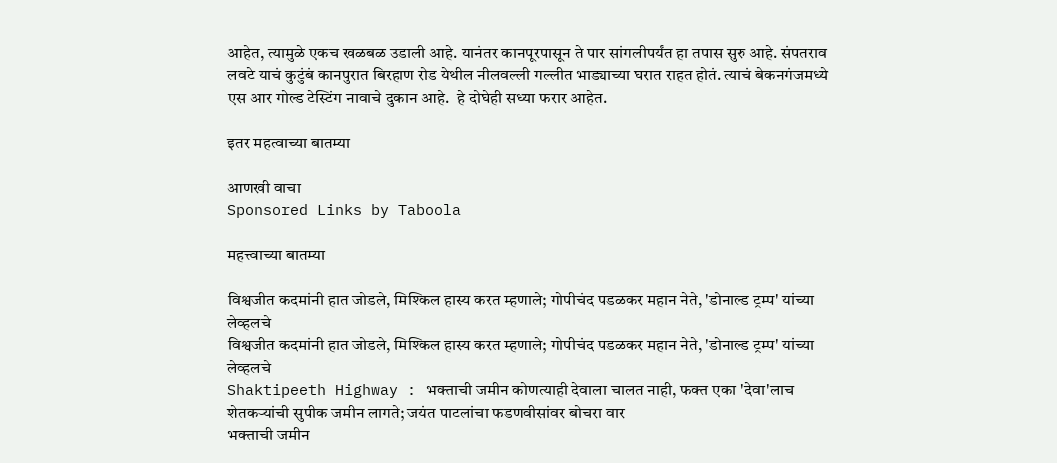आहेत, त्यामुळे एकच खळबळ उडाली आहे. यानंतर कानपूरपासून ते पार सांगलीपर्यंत हा तपास सुरु आहे. संपतराव लवटे याचं कुटुंबं कानपुरात बिरहाण रोड येथील नीलवल्ली गल्लीत भाड्याच्या घरात राहत होतं. त्याचं बेकनगंजमध्ये एस आर गोल्ड टेस्टिंग नावाचे दुकान आहे.  हे दोघेही सध्या फरार आहेत.

इतर महत्वाच्या बातम्या

आणखी वाचा
Sponsored Links by Taboola

महत्त्वाच्या बातम्या

विश्वजीत कदमांनी हात जोडले, मिश्किल हास्य करत म्हणाले; गोपीचंद पडळकर महान नेते, 'डोनाल्ड ट्रम्प' यांच्या लेव्हलचे
विश्वजीत कदमांनी हात जोडले, मिश्किल हास्य करत म्हणाले; गोपीचंद पडळकर महान नेते, 'डोनाल्ड ट्रम्प' यांच्या लेव्हलचे
Shaktipeeth Highway : भक्ताची जमीन कोणत्याही देवाला चालत नाही, फक्त एका 'देवा'लाच शेतकऱ्यांची सुपीक जमीन लागते; जयंत पाटलांचा फडणवीसांवर बोचरा वार
भक्ताची जमीन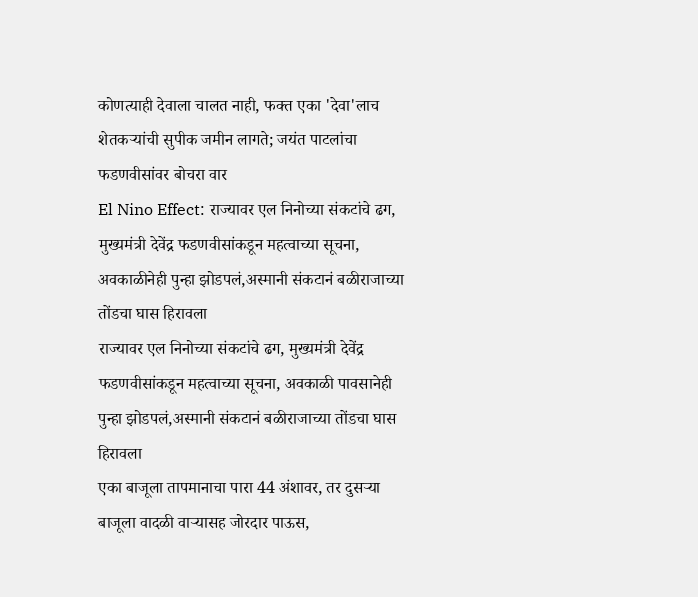कोणत्याही देवाला चालत नाही, फक्त एका 'देवा'लाच शेतकऱ्यांची सुपीक जमीन लागते; जयंत पाटलांचा फडणवीसांवर बोचरा वार
El Nino Effect: राज्यावर एल निनोच्या संकटांचे ढग, मुख्यमंत्री देवेंद्र फडणवीसांकडून महत्वाच्या सूचना, अवकाळीनेही पुन्हा झोडपलं,अस्मानी संकटानं बळीराजाच्या तोंडचा घास हिरावला
राज्यावर एल निनोच्या संकटांचे ढग, मुख्यमंत्री देवेंद्र फडणवीसांकडून महत्वाच्या सूचना, अवकाळी पावसानेही पुन्हा झोडपलं,अस्मानी संकटानं बळीराजाच्या तोंडचा घास हिरावला
एका बाजूला तापमानाचा पारा 44 अंशावर, तर दुसऱ्या बाजूला वादळी वाऱ्यासह जोरदार पाऊस,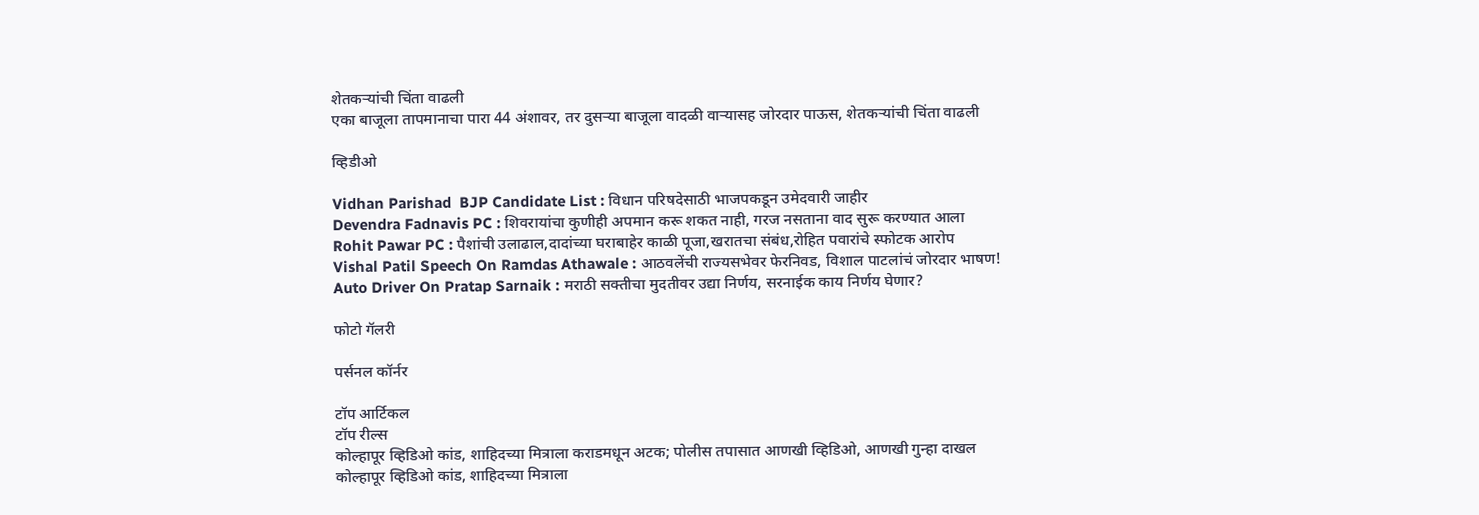शेतकऱ्यांची चिंता वाढली
एका बाजूला तापमानाचा पारा 44 अंशावर, तर दुसऱ्या बाजूला वादळी वाऱ्यासह जोरदार पाऊस, शेतकऱ्यांची चिंता वाढली

व्हिडीओ

Vidhan Parishad  BJP Candidate List : विधान परिषदेसाठी भाजपकडून उमेदवारी जाहीर
Devendra Fadnavis PC : शिवरायांचा कुणीही अपमान करू शकत नाही, गरज नसताना वाद सुरू करण्यात आला
Rohit Pawar PC : पैशांची उलाढाल,दादांच्या घराबाहेर काळी पूजा,खरातचा संबंध,रोहित पवारांचे स्फोटक आरोप
Vishal Patil Speech On Ramdas Athawale : आठवलेंची राज्यसभेवर फेरनिवड, विशाल पाटलांचं जोरदार भाषण!
Auto Driver On Pratap Sarnaik : मराठी सक्तीचा मुदतीवर उद्या निर्णय, सरनाईक काय निर्णय घेणार?

फोटो गॅलरी

पर्सनल कॉर्नर

टॉप आर्टिकल
टॉप रील्स
कोल्हापूर व्हिडिओ कांड, शाहिदच्या मित्राला कराडमधून अटक; पोलीस तपासात आणखी व्हिडिओ, आणखी गुन्हा दाखल
कोल्हापूर व्हिडिओ कांड, शाहिदच्या मित्राला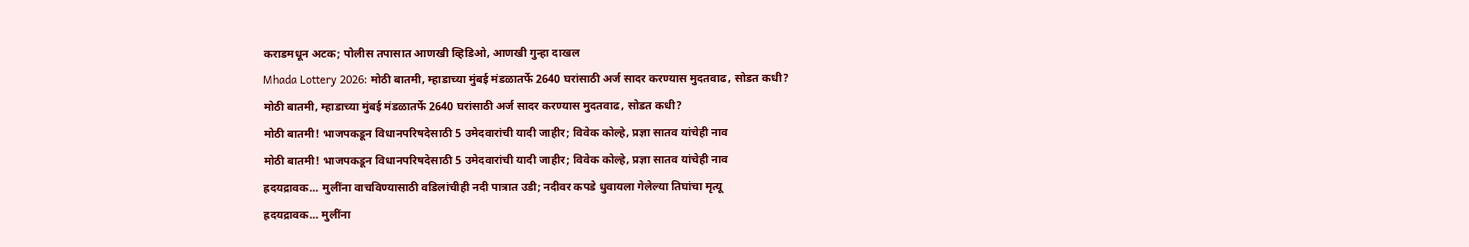कराडमधून अटक; पोलीस तपासात आणखी व्हिडिओ, आणखी गुन्हा दाखल
Mhada Lottery 2026: मोठी बातमी, म्हाडाच्या मुंबई मंडळातर्फे 2640 घरांसाठी अर्ज सादर करण्यास मुदतवाढ, सोडत कधी?
मोठी बातमी, म्हाडाच्या मुंबई मंडळातर्फे 2640 घरांसाठी अर्ज सादर करण्यास मुदतवाढ, सोडत कधी?
मोठी बातमी! भाजपकडून विधानपरिषदेसाठी 5 उमेदवारांची यादी जाहीर; विवेक कोल्हे, प्रज्ञा सातव यांचेही नाव
मोठी बातमी! भाजपकडून विधानपरिषदेसाठी 5 उमेदवारांची यादी जाहीर; विवेक कोल्हे, प्रज्ञा सातव यांचेही नाव
ह्रदयद्रावक... मुलींना वाचविण्यासाठी वडिलांचीही नदी पात्रात उडी; नदीवर कपडे धुवायला गेलेल्या तिघांचा मृत्यू
ह्रदयद्रावक... मुलींना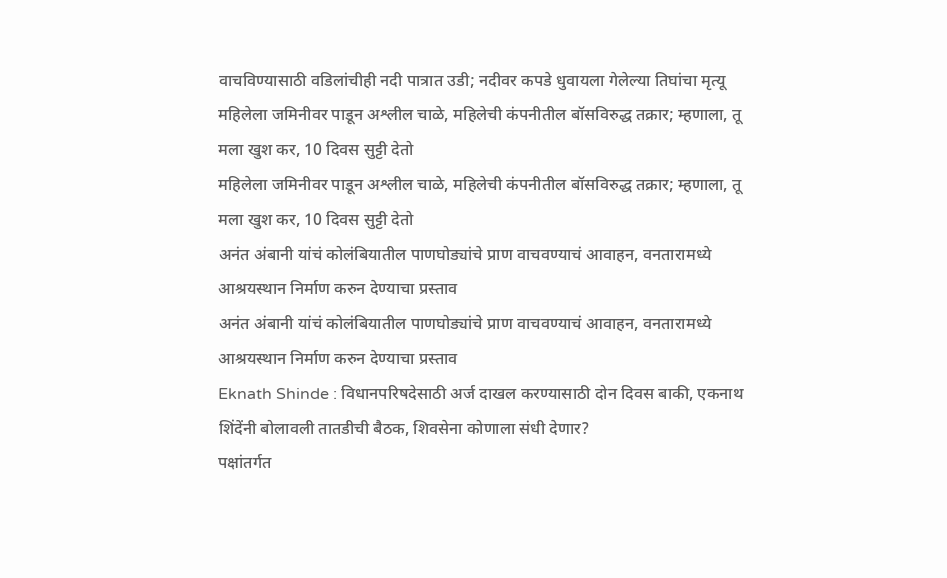वाचविण्यासाठी वडिलांचीही नदी पात्रात उडी; नदीवर कपडे धुवायला गेलेल्या तिघांचा मृत्यू
महिलेला जमिनीवर पाडून अश्लील चाळे, महिलेची कंपनीतील बॉसविरुद्ध तक्रार; म्हणाला, तू मला खुश कर, 10 दिवस सुट्टी देतो
महिलेला जमिनीवर पाडून अश्लील चाळे, महिलेची कंपनीतील बॉसविरुद्ध तक्रार; म्हणाला, तू मला खुश कर, 10 दिवस सुट्टी देतो
अनंत अंबानी यांचं कोलंबियातील पाणघोड्यांचे प्राण वाचवण्याचं आवाहन, वनतारामध्ये आश्रयस्थान निर्माण करुन देण्याचा प्रस्ताव
अनंत अंबानी यांचं कोलंबियातील पाणघोड्यांचे प्राण वाचवण्याचं आवाहन, वनतारामध्ये आश्रयस्थान निर्माण करुन देण्याचा प्रस्ताव
Eknath Shinde : विधानपरिषदेसाठी अर्ज दाखल करण्यासाठी दोन दिवस बाकी, एकनाथ शिंदेंनी बोलावली तातडीची बैठक, शिवसेना कोणाला संधी देणार?
पक्षांतर्गत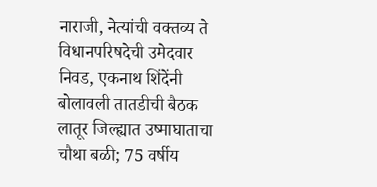नाराजी, नेत्यांची वक्तव्य ते विधानपरिषदेची उमेदवार निवड, एकनाथ शिंदेंनी बोलावली तातडीची बैठक
लातूर जिल्ह्यात उष्माघाताचा चौथा बळी; 75 वर्षीय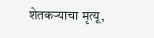शेतकऱ्याचा मृत्यू,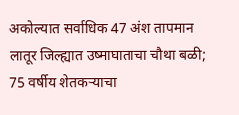अकोल्यात सर्वाधिक 47 अंश तापमान
लातूर जिल्ह्यात उष्माघाताचा चौथा बळी; 75 वर्षीय शेतकऱ्याचा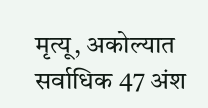मृत्यू, अकोल्यात सर्वाधिक 47 अंश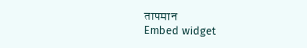तापमान
Embed widget